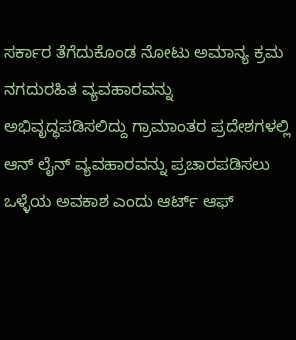ಸರ್ಕಾರ ತೆಗೆದುಕೊಂಡ ನೋಟು ಅಮಾನ್ಯ ಕ್ರಮ ನಗದುರಹಿತ ವ್ಯವಹಾರವನ್ನು ಅಭಿವೃದ್ಧಪಡಿಸಲಿದ್ದು ಗ್ರಾಮಾಂತರ ಪ್ರದೇಶಗಳಲ್ಲಿ ಆನ್ ಲೈನ್ ವ್ಯವಹಾರವನ್ನು ಪ್ರಚಾರಪಡಿಸಲು ಒಳ್ಳೆಯ ಅವಕಾಶ ಎಂದು ಆರ್ಟ್ ಆಫ್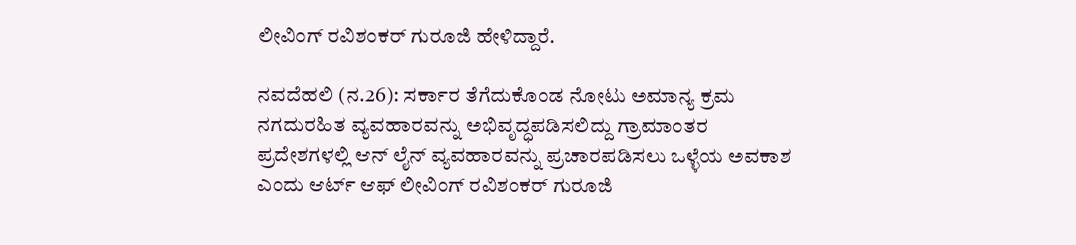ಲೀವಿಂಗ್ ರವಿಶಂಕರ್ ಗುರೂಜಿ ಹೇಳಿದ್ದಾರೆ.

ನವದೆಹಲಿ (ನ.26): ಸರ್ಕಾರ ತೆಗೆದುಕೊಂಡ ನೋಟು ಅಮಾನ್ಯ ಕ್ರಮ ನಗದುರಹಿತ ವ್ಯವಹಾರವನ್ನು ಅಭಿವೃದ್ಧಪಡಿಸಲಿದ್ದು ಗ್ರಾಮಾಂತರ ಪ್ರದೇಶಗಳಲ್ಲಿ ಆನ್ ಲೈನ್ ವ್ಯವಹಾರವನ್ನು ಪ್ರಚಾರಪಡಿಸಲು ಒಳ್ಳೆಯ ಅವಕಾಶ ಎಂದು ಆರ್ಟ್ ಆಫ್ ಲೀವಿಂಗ್ ರವಿಶಂಕರ್ ಗುರೂಜಿ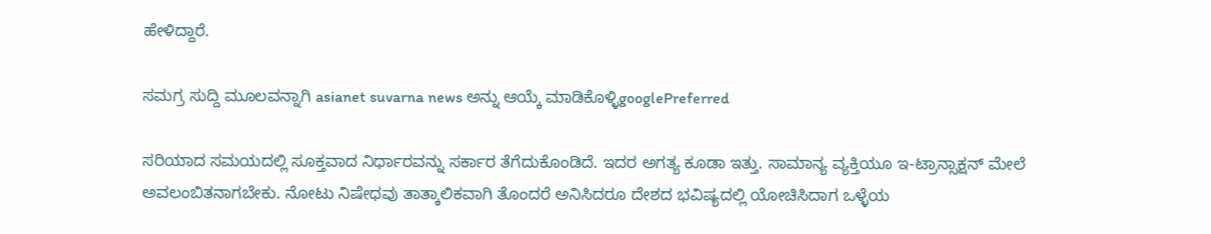ಹೇಳಿದ್ದಾರೆ.

ಸಮಗ್ರ ಸುದ್ದಿ ಮೂಲವನ್ನಾಗಿ asianet suvarna news ಅನ್ನು ಆಯ್ಕೆ ಮಾಡಿಕೊಳ್ಳಿgooglePreferred

ಸರಿಯಾದ ಸಮಯದಲ್ಲಿ ಸೂಕ್ತವಾದ ನಿರ್ಧಾರವನ್ನು ಸರ್ಕಾರ ತೆಗೆದುಕೊಂಡಿದೆ. ಇದರ ಅಗತ್ಯ ಕೂಡಾ ಇತ್ತು. ಸಾಮಾನ್ಯ ವ್ಯಕ್ತಿಯೂ ಇ-ಟ್ರಾನ್ಸಾಕ್ಷನ್ ಮೇಲೆ ಅವಲಂಬಿತನಾಗಬೇಕು. ನೋಟು ನಿಷೇಧವು ತಾತ್ಕಾಲಿಕವಾಗಿ ತೊಂದರೆ ಅನಿಸಿದರೂ ದೇಶದ ಭವಿಷ್ಯದಲ್ಲಿ ಯೋಚಿಸಿದಾಗ ಒಳ್ಳೆಯ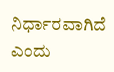ನಿರ್ಧಾರವಾಗಿದೆ ಎಂದು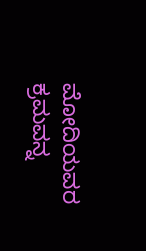ಮೋದಿಯವರ ಕ್ರಮವನ್ನ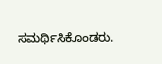ಸಮರ್ಥಿಸಿಕೊಂಡರು.